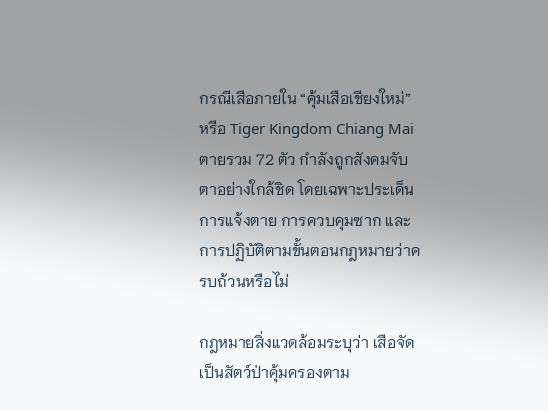กรณีเสือภายใน “คุ้มเสือเชียงใหม่” หรือ Tiger Kingdom Chiang Mai ตายรวม 72 ตัว กำลังถูกสังคมจับตาอย่างใกล้ชิด โดยเฉพาะประเด็นการแจ้งตาย การควบคุมซาก และการปฏิบัติตามขั้นตอนกฎหมายว่าครบถ้วนหรือไม่

กฎหมายสิ่งแวดล้อมระบุว่า เสือจัดเป็นสัตว์ป่าคุ้มครองตาม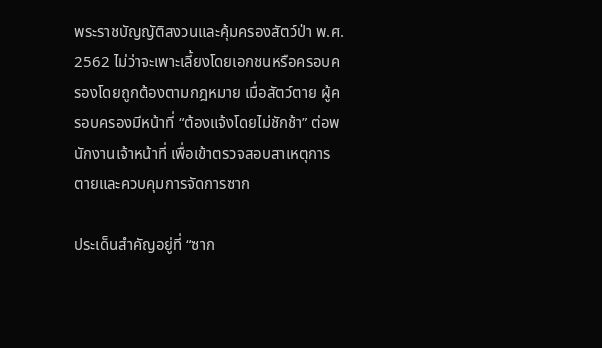พระราชบัญญัติสงวนและคุ้มครองสัตว์ป่า พ.ศ. 2562 ไม่ว่าจะเพาะเลี้ยงโดยเอกชนหรือครอบครองโดยถูกต้องตามกฎหมาย เมื่อสัตว์ตาย ผู้ครอบครองมีหน้าที่ “ต้องแจ้งโดยไม่ชักช้า” ต่อพนักงานเจ้าหน้าที่ เพื่อเข้าตรวจสอบสาเหตุการตายและควบคุมการจัดการซาก

ประเด็นสำคัญอยู่ที่ “ซาก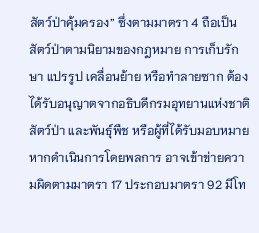สัตว์ป่าคุ้มครอง” ซึ่งตามมาตรา 4 ถือเป็นสัตว์ป่าตามนิยามของกฎหมาย การเก็บรักษา แปรรูป เคลื่อนย้าย หรือทำลายซาก ต้องได้รับอนุญาตจากอธิบดีกรมอุทยานแห่งชาติ สัตว์ป่า และพันธุ์พืช หรือผู้ที่ได้รับมอบหมาย หากดำเนินการโดยพลการ อาจเข้าข่ายความผิดตามมาตรา 17 ประกอบมาตรา 92 มีโท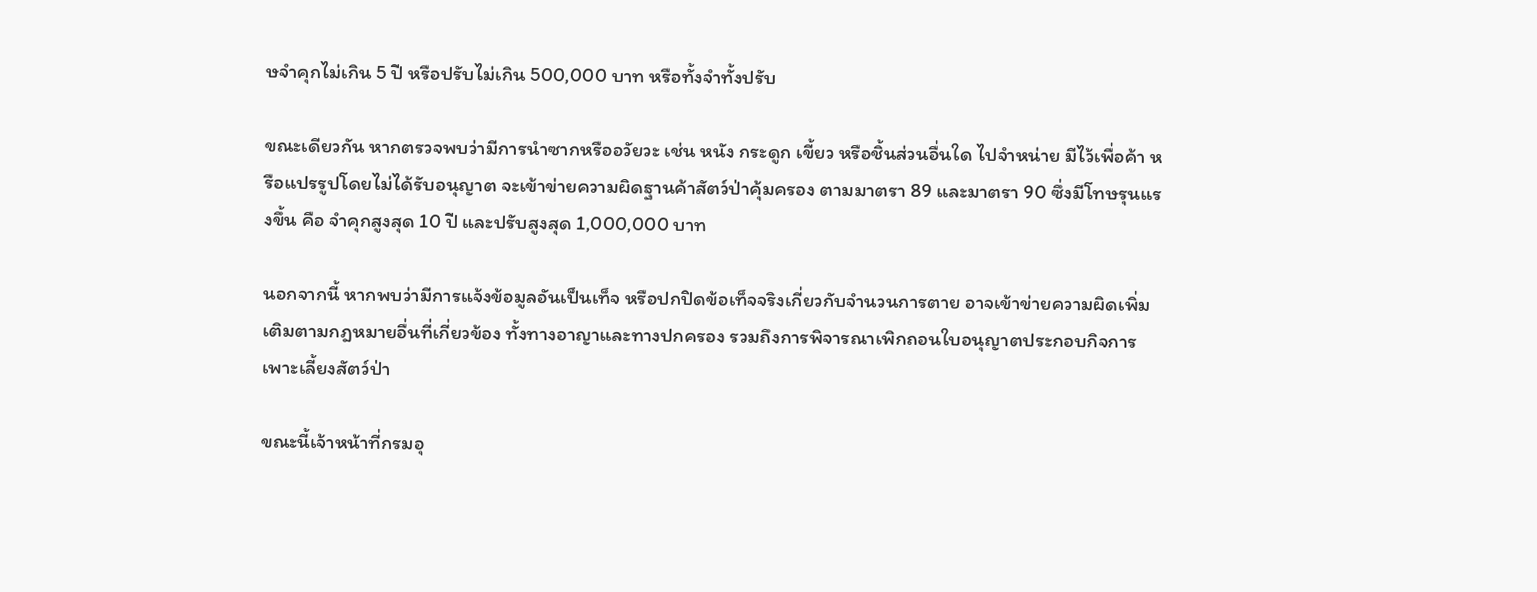ษจำคุกไม่เกิน 5 ปี หรือปรับไม่เกิน 500,000 บาท หรือทั้งจำทั้งปรับ

ขณะเดียวกัน หากตรวจพบว่ามีการนำซากหรืออวัยวะ เช่น หนัง กระดูก เขี้ยว หรือชิ้นส่วนอื่นใด ไปจำหน่าย มีไว้เพื่อค้า หรือแปรรูปโดยไม่ได้รับอนุญาต จะเข้าข่ายความผิดฐานค้าสัตว์ป่าคุ้มครอง ตามมาตรา 89 และมาตรา 90 ซึ่งมีโทษรุนแรงขึ้น คือ จำคุกสูงสุด 10 ปี และปรับสูงสุด 1,000,000 บาท

นอกจากนี้ หากพบว่ามีการแจ้งข้อมูลอันเป็นเท็จ หรือปกปิดข้อเท็จจริงเกี่ยวกับจำนวนการตาย อาจเข้าข่ายความผิดเพิ่มเติมตามกฎหมายอื่นที่เกี่ยวข้อง ทั้งทางอาญาและทางปกครอง รวมถึงการพิจารณาเพิกถอนใบอนุญาตประกอบกิจการเพาะเลี้ยงสัตว์ป่า

ขณะนี้เจ้าหน้าที่กรมอุ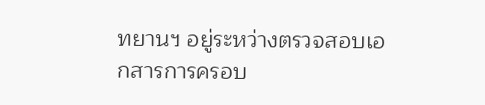ทยานฯ อยู่ระหว่างตรวจสอบเอกสารการครอบ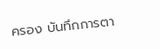ครอง บันทึกการตา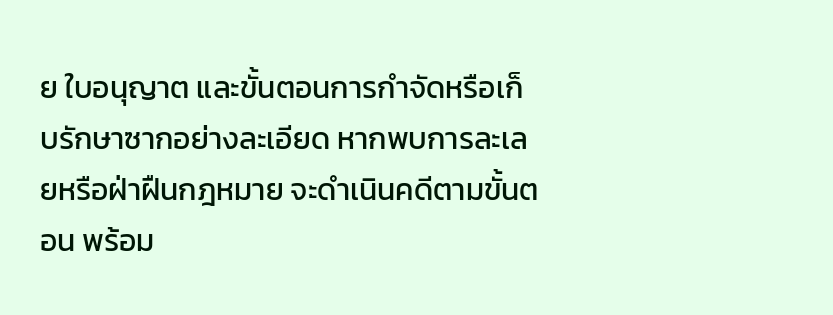ย ใบอนุญาต และขั้นตอนการกำจัดหรือเก็บรักษาซากอย่างละเอียด หากพบการละเลยหรือฝ่าฝืนกฎหมาย จะดำเนินคดีตามขั้นตอน พร้อม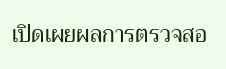เปิดเผยผลการตรวจสอ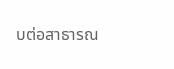บต่อสาธารณ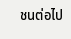ชนต่อไป